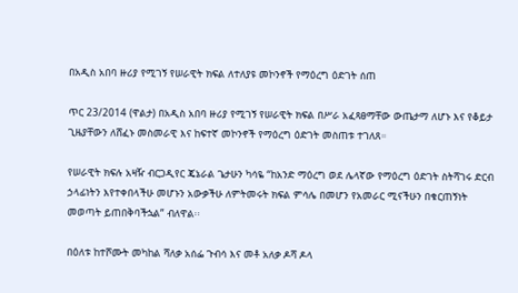በአዲስ አበባ ዙሪያ የሚገኝ የሠራዊት ክፍል ለተለያዩ መኮንኖች የማዕረግ ዕድገት ሰጠ

ጥር 23/2014 (ዋልታ) በአዲስ አበባ ዙሪያ የሚገኝ የሠራዊት ክፍል በሥራ አፈጻፀማቸው ውጤታማ ለሆኑ እና የቆይታ ጊዜያቸውን ለሸፈኑ መስመራዊ እና ከፍተኛ መኮንኖች የማዕረግ ዕድገት መስጠቱ ተገለጸ።

የሠራዊት ክፍሉ አዛዥ ብርጋዲየር ጄኔራል ጌታሁን ካሳዬ “ከአንድ ማዕረግ ወደ ሌላኛው የማዕረግ ዕድገት ስትሻገሩ ድርብ ኃላፊነትን እየተቀበላችሁ መሆኑን አውቃችሁ ለምትመሩት ክፍል ምሳሌ በመሆን የአመራር ሚናችሁን በቁርጠኝነት መወጣት ይጠበቅባችኋል” ብለዋል፡፡

በዕለቱ ከተሾሙት መካከል ሻለቃ አሰፌ ጉብሳ እና መቶ አለቃ ዶሻ ዶላ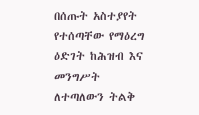በሰጡት አስተያየት የተሰጣቸው የማዕረግ ዕድገት ከሕዝብ እና መንግሥት ለተጣለውን ትልቅ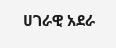ሀገራዊ አደራ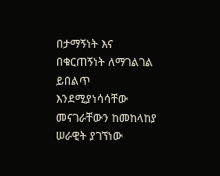በታማኝነት እና በቁርጠኝነት ለማገልገል ይበልጥ እንደሚያነሳሳቸው መናገራቸውን ከመከላከያ ሠራዊት ያገኘነው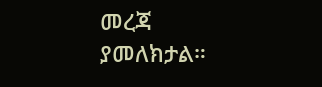መረጃ ያመለክታል።